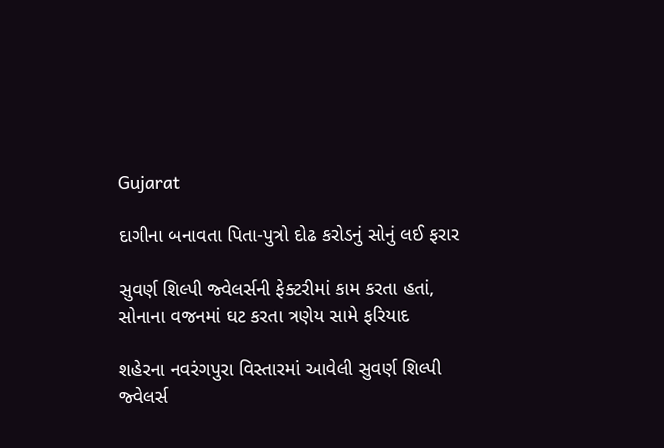Gujarat

દાગીના બનાવતા પિતા-પુત્રો દોઢ કરોડનું સોનું લઈ ફરાર

સુવર્ણ શિલ્પી જ્વેલર્સની ફેક્ટરીમાં કામ કરતા હતાં, સોનાના વજનમાં ઘટ કરતા ત્રણેય સામે ફરિયાદ

શહેરના નવરંગપુરા વિસ્તારમાં આવેલી સુવર્ણ શિલ્પી જ્વેલર્સ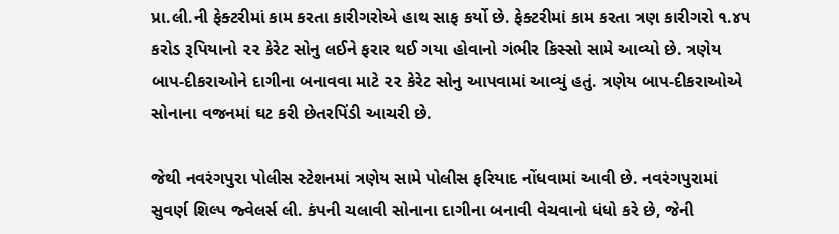પ્રા.લી.ની ફેક્ટરીમાં કામ કરતા કારીગરોએ હાથ સાફ કર્યો છે. ફેક્ટરીમાં કામ કરતા ત્રણ કારીગરો ૧.૪૫ કરોડ રૂપિયાનો ૨૨ કેરેટ સોનુ લઈને ફરાર થઈ ગયા હોવાનો ગંભીર કિસ્સો સામે આવ્યો છે. ત્રણેય બાપ-દીકરાઓને દાગીના બનાવવા માટે ૨૨ કેરેટ સોનુ આપવામાં આવ્યું હતું. ત્રણેય બાપ-દીકરાઓએ સોનાના વજનમાં ઘટ કરી છેતરપિંડી આચરી છે.

જેથી નવરંગપુરા પોલીસ સ્ટેશનમાં ત્રણેય સામે પોલીસ ફરિયાદ નોંધવામાં આવી છે. નવરંગપુરામાં સુવર્ણ શિલ્પ જ્વેલર્સ લી. કંપની ચલાવી સોનાના દાગીના બનાવી વેચવાનો ધંધો કરે છે, જેની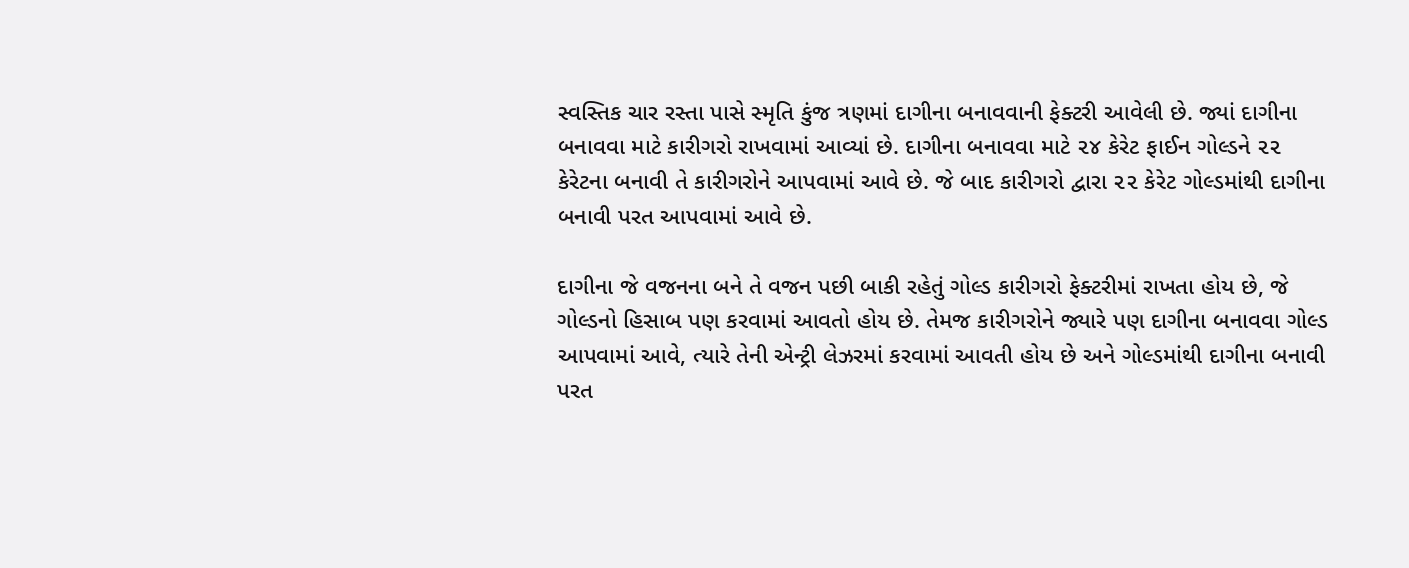સ્વસ્તિક ચાર રસ્તા પાસે સ્મૃતિ કુંજ ત્રણમાં દાગીના બનાવવાની ફેક્ટરી આવેલી છે. જ્યાં દાગીના બનાવવા માટે કારીગરો રાખવામાં આવ્યાં છે. દાગીના બનાવવા માટે ૨૪ કેરેટ ફાઈન ગોલ્ડને ૨૨ કેરેટના બનાવી તે કારીગરોને આપવામાં આવે છે. જે બાદ કારીગરો દ્વારા ૨૨ કેરેટ ગોલ્ડમાંથી દાગીના બનાવી પરત આપવામાં આવે છે.

દાગીના જે વજનના બને તે વજન પછી બાકી રહેતું ગોલ્ડ કારીગરો ફેક્ટરીમાં રાખતા હોય છે, જે ગોલ્ડનો હિસાબ પણ કરવામાં આવતો હોય છે. તેમજ કારીગરોને જ્યારે પણ દાગીના બનાવવા ગોલ્ડ આપવામાં આવે, ત્યારે તેની એન્ટ્રી લેઝરમાં કરવામાં આવતી હોય છે અને ગોલ્ડમાંથી દાગીના બનાવી પરત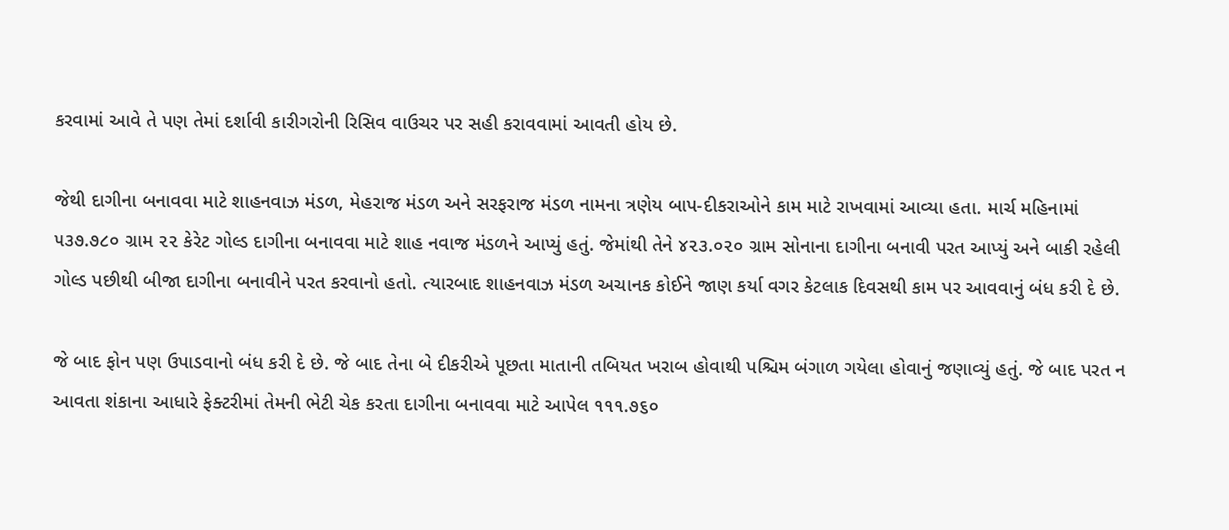કરવામાં આવે તે પણ તેમાં દર્શાવી કારીગરોની રિસિવ વાઉચર પર સહી કરાવવામાં આવતી હોય છે.

જેથી દાગીના બનાવવા માટે શાહનવાઝ મંડળ, મેહરાજ મંડળ અને સરફરાજ મંડળ નામના ત્રણેય બાપ-દીકરાઓને કામ માટે રાખવામાં આવ્યા હતા. માર્ચ મહિનામાં ૫૩૭.૭૮૦ ગ્રામ ૨૨ કેરેટ ગોલ્ડ દાગીના બનાવવા માટે શાહ નવાજ મંડળને આપ્યું હતું. જેમાંથી તેને ૪૨૩.૦૨૦ ગ્રામ સોનાના દાગીના બનાવી પરત આપ્યું અને બાકી રહેલી ગોલ્ડ પછીથી બીજા દાગીના બનાવીને પરત કરવાનો હતો. ત્યારબાદ શાહનવાઝ મંડળ અચાનક કોઈને જાણ કર્યા વગર કેટલાક દિવસથી કામ પર આવવાનું બંધ કરી દે છે.

જે બાદ ફોન પણ ઉપાડવાનો બંધ કરી દે છે. જે બાદ તેના બે દીકરીએ પૂછતા માતાની તબિયત ખરાબ હોવાથી પશ્ચિમ બંગાળ ગયેલા હોવાનું જણાવ્યું હતું. જે બાદ પરત ન આવતા શંકાના આધારે ફેક્ટરીમાં તેમની ભેટી ચેક કરતા દાગીના બનાવવા માટે આપેલ ૧૧૧.૭૬૦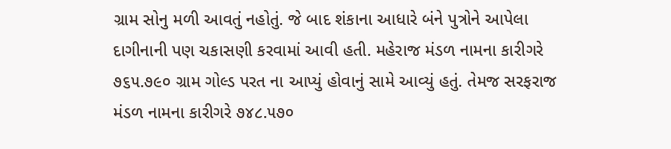ગ્રામ સોનુ મળી આવતું નહોતું. જે બાદ શંકાના આધારે બંને પુત્રોને આપેલા દાગીનાની પણ ચકાસણી કરવામાં આવી હતી. મહેરાજ મંડળ નામના કારીગરે ૭૬૫.૭૯૦ ગ્રામ ગોલ્ડ પરત ના આપ્યું હોવાનું સામે આવ્યું હતું. તેમજ સરફરાજ મંડળ નામના કારીગરે ૭૪૮.૫૭૦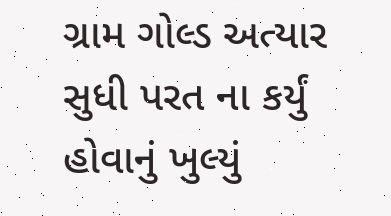ગ્રામ ગોલ્ડ અત્યાર સુધી પરત ના કર્યું હોવાનું ખુલ્યું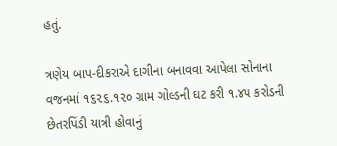હતું.

ત્રણેય બાપ-દીકરાએ દાગીના બનાવવા આપેલા સોનાના વજનમાં ૧૬૨૬.૧૨૦ ગ્રામ ગોલ્ડની ઘટ કરી ૧.૪૫ કરોડની છેતરપિંડી યાત્રી હોવાનું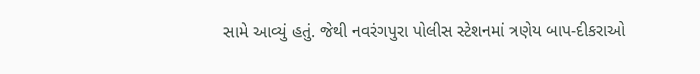સામે આવ્યું હતું. જેથી નવરંગપુરા પોલીસ સ્ટેશનમાં ત્રણેય બાપ-દીકરાઓ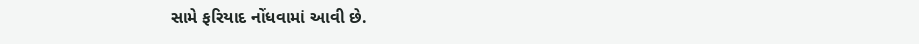સામે ફરિયાદ નોંધવામાં આવી છે.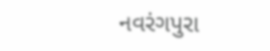નવરંગપુરા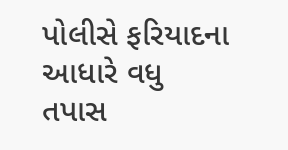પોલીસે ફરિયાદના આધારે વધુ તપાસ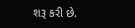શરૂ કરી છે.